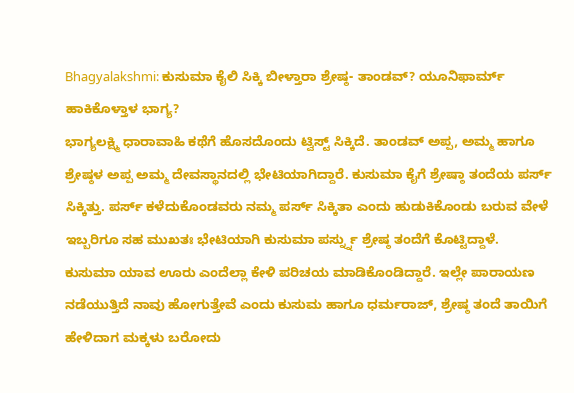Bhagyalakshmi: ಕುಸುಮಾ ಕೈಲಿ ಸಿಕ್ಕಿ ಬೀಳ್ತಾರಾ ಶ್ರೇಷ್ಠ- ತಾಂಡವ್? ಯೂನಿಫಾರ್ಮ್ ಹಾಕಿಕೊಳ್ತಾಳ ಭಾಗ್ಯ?
ಭಾಗ್ಯಲಕ್ಷ್ಮಿ ಧಾರಾವಾಹಿ ಕಥೆಗೆ ಹೊಸದೊಂದು ಟ್ವಿಸ್ಟ್ ಸಿಕ್ಕಿದೆ. ತಾಂಡವ್ ಅಪ್ಪ, ಅಮ್ಮ ಹಾಗೂ ಶ್ರೇಷ್ಠಳ ಅಪ್ಪ ಅಮ್ಮ ದೇವಸ್ಥಾನದಲ್ಲಿ ಭೇಟಿಯಾಗಿದ್ದಾರೆ. ಕುಸುಮಾ ಕೈಗೆ ಶ್ರೇಷ್ಠಾ ತಂದೆಯ ಪರ್ಸ್ ಸಿಕ್ಕಿತ್ತು. ಪರ್ಸ್ ಕಳೆದುಕೊಂಡವರು ನಮ್ಮ ಪರ್ಸ್ ಸಿಕ್ಕಿತಾ ಎಂದು ಹುಡುಕಿಕೊಂಡು ಬರುವ ವೇಳೆ ಇಬ್ಬರಿಗೂ ಸಹ ಮುಖತಃ ಭೇಟಿಯಾಗಿ ಕುಸುಮಾ ಪರ್ಸ್ನ್ನು ಶ್ರೇಷ್ಠ ತಂದೆಗೆ ಕೊಟ್ಟಿದ್ದಾಳೆ.
ಕುಸುಮಾ ಯಾವ ಊರು ಎಂದೆಲ್ಲಾ ಕೇಳಿ ಪರಿಚಯ ಮಾಡಿಕೊಂಡಿದ್ದಾರೆ. ಇಲ್ಲೇ ಪಾರಾಯಣ ನಡೆಯುತ್ತಿದೆ ನಾವು ಹೋಗುತ್ತೇವೆ ಎಂದು ಕುಸುಮ ಹಾಗೂ ಧರ್ಮರಾಜ್, ಶ್ರೇಷ್ಠ ತಂದೆ ತಾಯಿಗೆ ಹೇಳಿದಾಗ ಮಕ್ಕಳು ಬರೋದು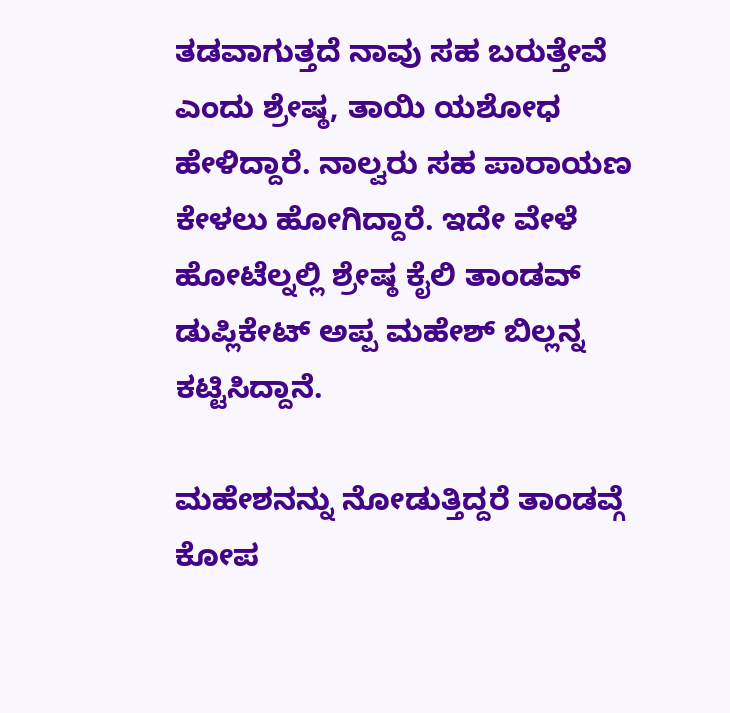ತಡವಾಗುತ್ತದೆ ನಾವು ಸಹ ಬರುತ್ತೇವೆ ಎಂದು ಶ್ರೇಷ್ಠ, ತಾಯಿ ಯಶೋಧ ಹೇಳಿದ್ದಾರೆ. ನಾಲ್ವರು ಸಹ ಪಾರಾಯಣ ಕೇಳಲು ಹೋಗಿದ್ದಾರೆ. ಇದೇ ವೇಳೆ ಹೋಟೆಲ್ನಲ್ಲಿ ಶ್ರೇಷ್ಠ ಕೈಲಿ ತಾಂಡವ್ ಡುಪ್ಲಿಕೇಟ್ ಅಪ್ಪ ಮಹೇಶ್ ಬಿಲ್ಲನ್ನ ಕಟ್ಟಿಸಿದ್ದಾನೆ.

ಮಹೇಶನನ್ನು ನೋಡುತ್ತಿದ್ದರೆ ತಾಂಡವ್ಗೆ ಕೋಪ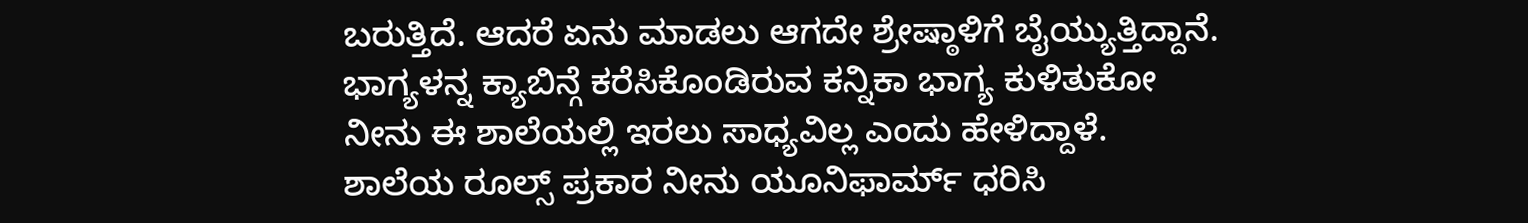ಬರುತ್ತಿದೆ. ಆದರೆ ಏನು ಮಾಡಲು ಆಗದೇ ಶ್ರೇಷ್ಠಾಳಿಗೆ ಬೈಯ್ಯುತ್ತಿದ್ದಾನೆ. ಭಾಗ್ಯಳನ್ನ ಕ್ಯಾಬಿನ್ಗೆ ಕರೆಸಿಕೊಂಡಿರುವ ಕನ್ನಿಕಾ ಭಾಗ್ಯ ಕುಳಿತುಕೋ ನೀನು ಈ ಶಾಲೆಯಲ್ಲಿ ಇರಲು ಸಾಧ್ಯವಿಲ್ಲ ಎಂದು ಹೇಳಿದ್ದಾಳೆ. ಶಾಲೆಯ ರೂಲ್ಸ್ ಪ್ರಕಾರ ನೀನು ಯೂನಿಫಾರ್ಮ್ ಧರಿಸಿ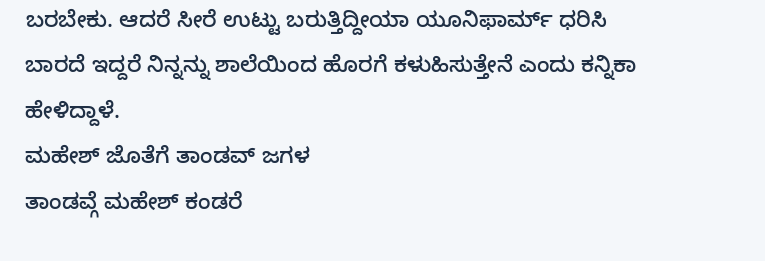ಬರಬೇಕು. ಆದರೆ ಸೀರೆ ಉಟ್ಟು ಬರುತ್ತಿದ್ದೀಯಾ ಯೂನಿಫಾರ್ಮ್ ಧರಿಸಿ ಬಾರದೆ ಇದ್ದರೆ ನಿನ್ನನ್ನು ಶಾಲೆಯಿಂದ ಹೊರಗೆ ಕಳುಹಿಸುತ್ತೇನೆ ಎಂದು ಕನ್ನಿಕಾ ಹೇಳಿದ್ದಾಳೆ.
ಮಹೇಶ್ ಜೊತೆಗೆ ತಾಂಡವ್ ಜಗಳ
ತಾಂಡವ್ಗೆ ಮಹೇಶ್ ಕಂಡರೆ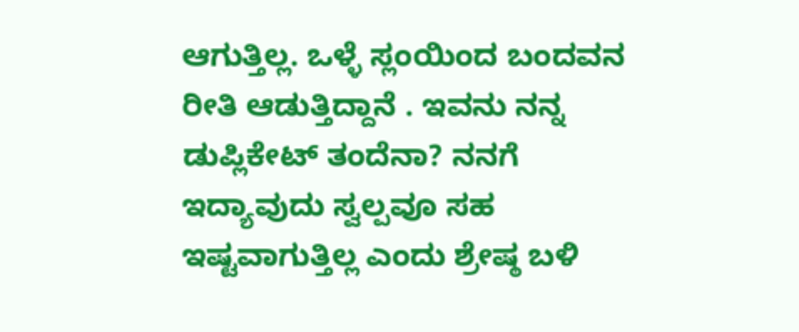ಆಗುತ್ತಿಲ್ಲ. ಒಳ್ಳೆ ಸ್ಲಂಯಿಂದ ಬಂದವನ ರೀತಿ ಆಡುತ್ತಿದ್ದಾನೆ . ಇವನು ನನ್ನ ಡುಪ್ಲಿಕೇಟ್ ತಂದೆನಾ? ನನಗೆ ಇದ್ಯಾವುದು ಸ್ವಲ್ಪವೂ ಸಹ ಇಷ್ಟವಾಗುತ್ತಿಲ್ಲ ಎಂದು ಶ್ರೇಷ್ಠ ಬಳಿ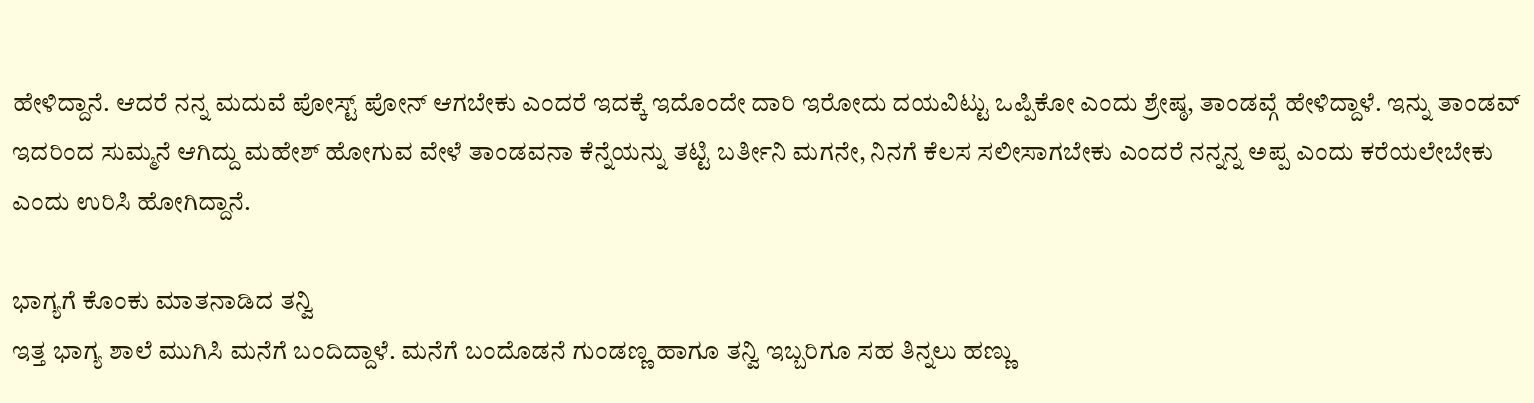ಹೇಳಿದ್ದಾನೆ. ಆದರೆ ನನ್ನ ಮದುವೆ ಪೋಸ್ಟ್ ಪೋನ್ ಆಗಬೇಕು ಎಂದರೆ ಇದಕ್ಕೆ ಇದೊಂದೇ ದಾರಿ ಇರೋದು ದಯವಿಟ್ಟು ಒಪ್ಪಿಕೋ ಎಂದು ಶ್ರೇಷ್ಠ, ತಾಂಡವ್ಗೆ ಹೇಳಿದ್ದಾಳೆ. ಇನ್ನು ತಾಂಡವ್ ಇದರಿಂದ ಸುಮ್ಮನೆ ಆಗಿದ್ದು ಮಹೇಶ್ ಹೋಗುವ ವೇಳೆ ತಾಂಡವನಾ ಕೆನ್ನೆಯನ್ನು ತಟ್ಟಿ ಬರ್ತೀನಿ ಮಗನೇ, ನಿನಗೆ ಕೆಲಸ ಸಲೀಸಾಗಬೇಕು ಎಂದರೆ ನನ್ನನ್ನ ಅಪ್ಪ ಎಂದು ಕರೆಯಲೇಬೇಕು ಎಂದು ಉರಿಸಿ ಹೋಗಿದ್ದಾನೆ.

ಭಾಗ್ಯಗೆ ಕೊಂಕು ಮಾತನಾಡಿದ ತನ್ವಿ
ಇತ್ತ ಭಾಗ್ಯ ಶಾಲೆ ಮುಗಿಸಿ ಮನೆಗೆ ಬಂದಿದ್ದಾಳೆ. ಮನೆಗೆ ಬಂದೊಡನೆ ಗುಂಡಣ್ಣ ಹಾಗೂ ತನ್ವಿ ಇಬ್ಬರಿಗೂ ಸಹ ತಿನ್ನಲು ಹಣ್ಣು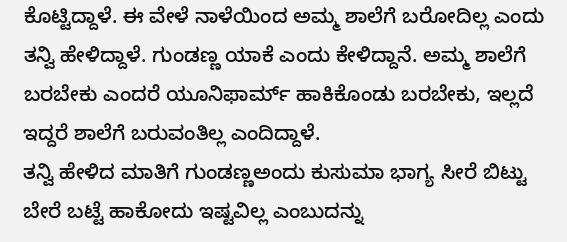ಕೊಟ್ಟಿದ್ದಾಳೆ. ಈ ವೇಳೆ ನಾಳೆಯಿಂದ ಅಮ್ಮ ಶಾಲೆಗೆ ಬರೋದಿಲ್ಲ ಎಂದು ತನ್ವಿ ಹೇಳಿದ್ದಾಳೆ. ಗುಂಡಣ್ಣ ಯಾಕೆ ಎಂದು ಕೇಳಿದ್ದಾನೆ. ಅಮ್ಮ ಶಾಲೆಗೆ ಬರಬೇಕು ಎಂದರೆ ಯೂನಿಫಾರ್ಮ್ ಹಾಕಿಕೊಂಡು ಬರಬೇಕು, ಇಲ್ಲದೆ ಇದ್ದರೆ ಶಾಲೆಗೆ ಬರುವಂತಿಲ್ಲ ಎಂದಿದ್ದಾಳೆ.
ತನ್ವಿ ಹೇಳಿದ ಮಾತಿಗೆ ಗುಂಡಣ್ಣಅಂದು ಕುಸುಮಾ ಭಾಗ್ಯ ಸೀರೆ ಬಿಟ್ಟು ಬೇರೆ ಬಟ್ಟೆ ಹಾಕೋದು ಇಷ್ಟವಿಲ್ಲ ಎಂಬುದನ್ನು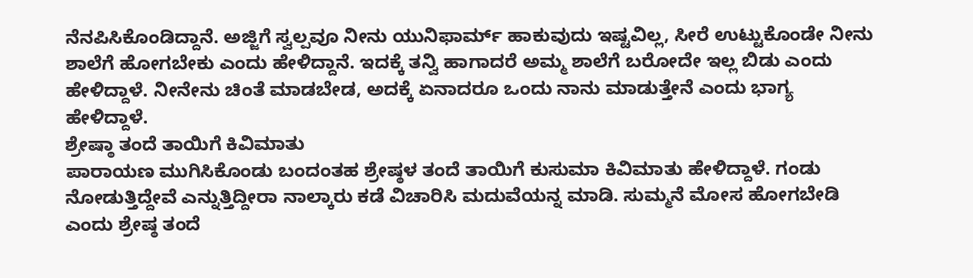ನೆನಪಿಸಿಕೊಂಡಿದ್ದಾನೆ. ಅಜ್ಜಿಗೆ ಸ್ವಲ್ಪವೂ ನೀನು ಯುನಿಫಾರ್ಮ್ ಹಾಕುವುದು ಇಷ್ಟವಿಲ್ಲ, ಸೀರೆ ಉಟ್ಟುಕೊಂಡೇ ನೀನು ಶಾಲೆಗೆ ಹೋಗಬೇಕು ಎಂದು ಹೇಳಿದ್ದಾನೆ. ಇದಕ್ಕೆ ತನ್ವಿ ಹಾಗಾದರೆ ಅಮ್ಮ ಶಾಲೆಗೆ ಬರೋದೇ ಇಲ್ಲ ಬಿಡು ಎಂದು ಹೇಳಿದ್ದಾಳೆ. ನೀನೇನು ಚಿಂತೆ ಮಾಡಬೇಡ, ಅದಕ್ಕೆ ಏನಾದರೂ ಒಂದು ನಾನು ಮಾಡುತ್ತೇನೆ ಎಂದು ಭಾಗ್ಯ ಹೇಳಿದ್ದಾಳೆ.
ಶ್ರೇಷ್ಠಾ ತಂದೆ ತಾಯಿಗೆ ಕಿವಿಮಾತು
ಪಾರಾಯಣ ಮುಗಿಸಿಕೊಂಡು ಬಂದಂತಹ ಶ್ರೇಷ್ಠಳ ತಂದೆ ತಾಯಿಗೆ ಕುಸುಮಾ ಕಿವಿಮಾತು ಹೇಳಿದ್ದಾಳೆ. ಗಂಡು ನೋಡುತ್ತಿದ್ದೇವೆ ಎನ್ನುತ್ತಿದ್ದೀರಾ ನಾಲ್ಕಾರು ಕಡೆ ವಿಚಾರಿಸಿ ಮದುವೆಯನ್ನ ಮಾಡಿ. ಸುಮ್ಮನೆ ಮೋಸ ಹೋಗಬೇಡಿ ಎಂದು ಶ್ರೇಷ್ಠ ತಂದೆ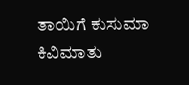ತಾಯಿಗೆ ಕುಸುಮಾ ಕಿವಿಮಾತು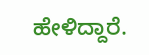ಹೇಳಿದ್ದಾರೆ.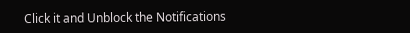Click it and Unblock the Notifications